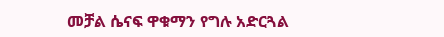መቻል ሴናፍ ዋቁማን የግሉ አድርጓል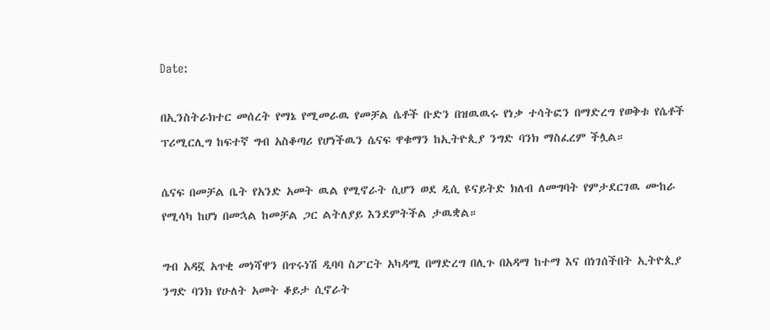Date:

በኢንስትራክተር መሰረት የማኔ የሚመራዉ የመቻል ሴቶች ቡድን በዝዉዉሩ የነቃ ተሳትፎን በማድረግ የወቅቱ የሴቶች ፕሪሚርሊግ ከፍተኛ ግብ አስቆጣሪ የሆነችዉን ሴናፍ ዋቁማን ከኢትዮጲያ ንግድ ባንክ ማስፈረም ችሏል።

ሴናፍ በመቻል ቤት የአንድ አመት ዉል የሚኖራት ሲሆን ወደ ዲሲ ዩናይትድ ክለብ ለመግባት የምታደርገዉ ሙከራ የሚሳካ ከሆነ በመኋል ከመቻል ጋር ልትለያይ እንደምትችል ታዉቋል።

ግብ አዳኟ አጥቂ መነሻዋን በጥሩነሽ ዲባባ ስፖርት አካዳሚ በማድረግ በሊጉ በአዳማ ከተማ እና በነገሰችበት ኢትዮጲያ ንግድ ባንክ የሁለት አመት ቆይታ ሲኖራት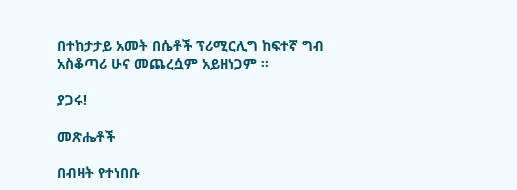በተከታታይ አመት በሴቶች ፕሪሚርሊግ ከፍተኛ ግብ አስቆጣሪ ሁና መጨረሷም አይዘነጋም ።

ያጋሩ!

መጽሔቶች

በብዛት የተነበቡ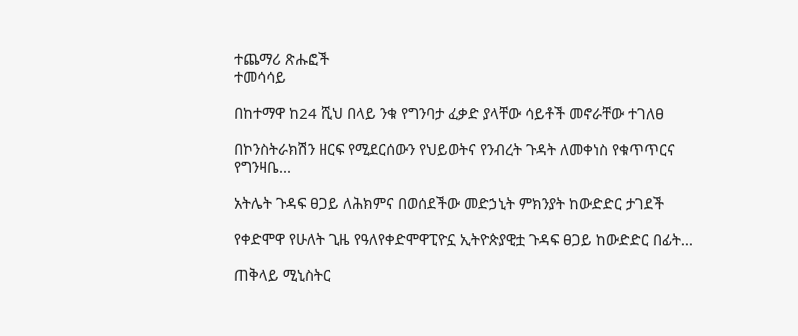ተጨማሪ ጽሑፎች
ተመሳሳይ

በከተማዋ ከ24 ሺህ በላይ ንቁ የግንባታ ፈቃድ ያላቸው ሳይቶች መኖራቸው ተገለፀ

በኮንስትራክሽን ዘርፍ የሚደርሰውን የህይወትና የንብረት ጉዳት ለመቀነስ የቁጥጥርና የግንዛቤ...

አትሌት ጉዳፍ ፀጋይ ለሕክምና በወሰደችው መድኃኒት ምክንያት ከውድድር ታገደች

የቀድሞዋ የሁለት ጊዜ የዓለየቀድሞዋፒዮኗ ኢትዮጵያዊቷ ጉዳፍ ፀጋይ ከውድድር በፊት...

ጠቅላይ ሚኒስትር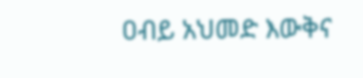ዐብይ አህመድ እውቅና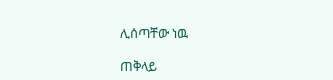ሊሰጣቸው ነዉ

ጠቅላይ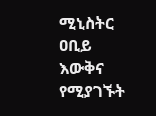ሚኒስትር ዐቢይ እውቅና የሚያገኙት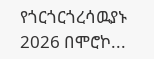የጎርጎርጎረሳዉያኑ 2026 በሞሮኮ...